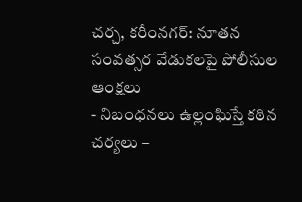చర్చ, కరీంనగర్: నూతన సంవత్సర వేడుకలపై పోలీసుల ఆంక్షలు
- నిబంధనలు ఉల్లంఘిస్తే కఠిన చర్యలు –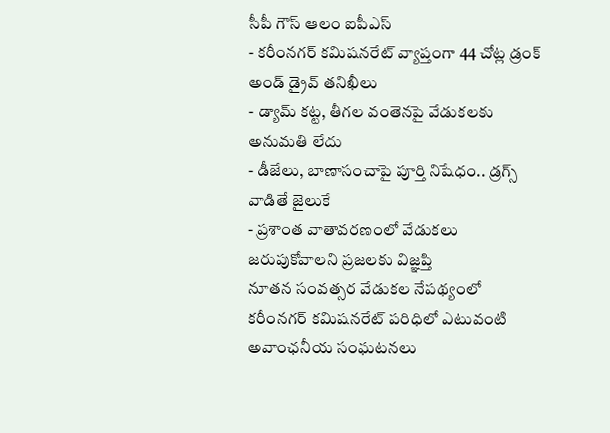సీపీ గౌస్ ఆలం ఐపీఎస్
- కరీంనగర్ కమిషనరేట్ వ్యాప్తంగా 44 చోట్ల డ్రంక్ అండ్ డ్రైవ్ తనిఖీలు
- డ్యామ్ కట్ట, తీగల వంతెనపై వేడుకలకు అనుమతి లేదు
- డీజేలు, బాణాసంచాపై పూర్తి నిషేధం.. డ్రగ్స్ వాడితే జైలుకే
- ప్రశాంత వాతావరణంలో వేడుకలు జరుపుకోవాలని ప్రజలకు విజ్ఞప్తి
నూతన సంవత్సర వేడుకల నేపథ్యంలో కరీంనగర్ కమిషనరేట్ పరిధిలో ఎటువంటి అవాంఛనీయ సంఘటనలు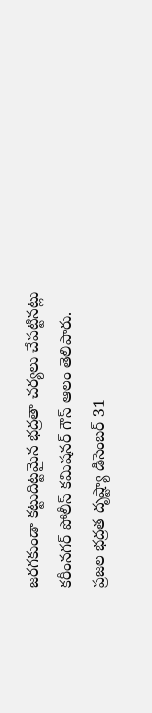జరగకుండా కట్టుదిట్టమైన భద్రతా చర్యలు చేపట్టినట్లు కరీంనగర్ పోలీస్ కమిషనర్ గౌస్ ఆలం తెలిపారు. ప్రజల భద్రత దృష్ట్యా డిసెంబర్ 31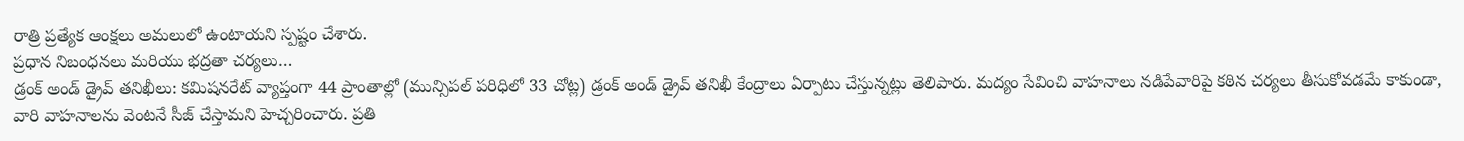రాత్రి ప్రత్యేక ఆంక్షలు అమలులో ఉంటాయని స్పష్టం చేశారు.
ప్రధాన నిబంధనలు మరియు భద్రతా చర్యలు…
డ్రంక్ అండ్ డ్రైవ్ తనిఖీలు: కమిషనరేట్ వ్యాప్తంగా 44 ప్రాంతాల్లో (మున్సిపల్ పరిధిలో 33 చోట్ల) డ్రంక్ అండ్ డ్రైవ్ తనిఖీ కేంద్రాలు ఏర్పాటు చేస్తున్నట్లు తెలిపారు. మద్యం సేవించి వాహనాలు నడిపేవారిపై కఠిన చర్యలు తీసుకోవడమే కాకుండా, వారి వాహనాలను వెంటనే సీజ్ చేస్తామని హెచ్చరించారు. ప్రతి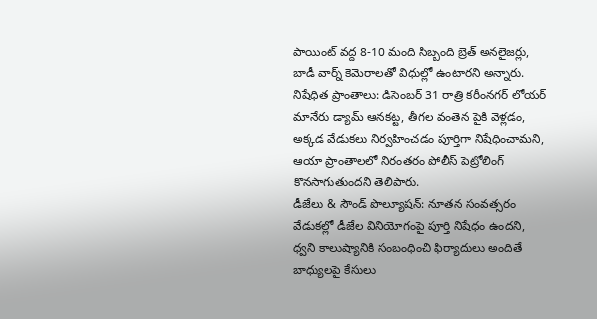పాయింట్ వద్ద 8-10 మంది సిబ్బంది బ్రెత్ అనలైజర్లు, బాడీ వార్న్ కెమెరాలతో విధుల్లో ఉంటారని అన్నారు.
నిషేధిత ప్రాంతాలు: డిసెంబర్ 31 రాత్రి కరీంనగర్ లోయర్ మానేరు డ్యామ్ ఆనకట్ట, తీగల వంతెన పైకి వెళ్లడం, అక్కడ వేడుకలు నిర్వహించడం పూర్తిగా నిషేధించామని, ఆయా ప్రాంతాలలో నిరంతరం పోలీస్ పెట్రోలింగ్ కొనసాగుతుందని తెలిపారు.
డీజేలు & సౌండ్ పొల్యూషన్: నూతన సంవత్సరం వేడుకల్లో డీజేల వినియోగంపై పూర్తి నిషేధం ఉందని, ధ్వని కాలుష్యానికి సంబంధించి ఫిర్యాదులు అందితే బాధ్యులపై కేసులు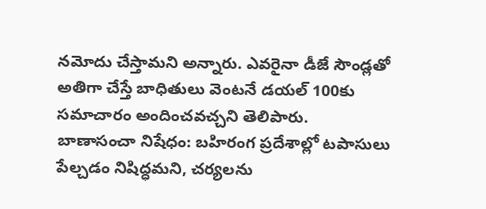నమోదు చేస్తామని అన్నారు. ఎవరైనా డీజే సౌండ్లతో అతిగా చేస్తే బాధితులు వెంటనే డయల్ 100కు సమాచారం అందించవచ్చని తెలిపారు.
బాణాసంచా నిషేధం: బహిరంగ ప్రదేశాల్లో టపాసులు పేల్చడం నిషిద్ధమని, చర్యలను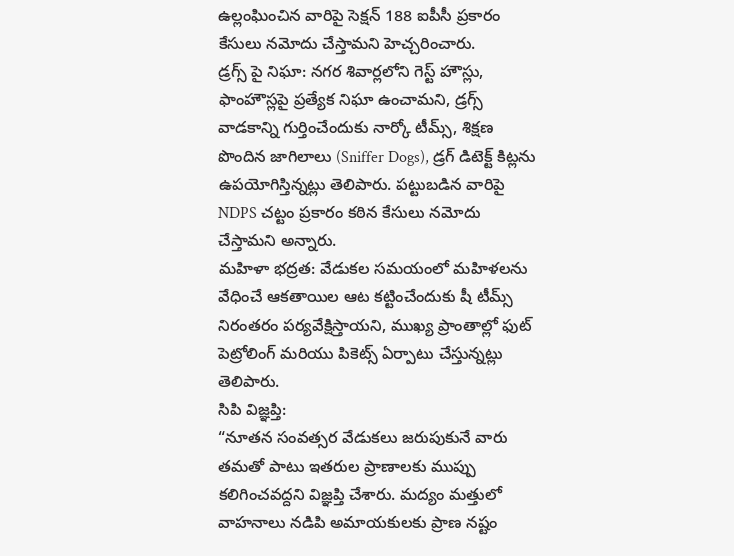ఉల్లంఘించిన వారిపై సెక్షన్ 188 ఐపీసీ ప్రకారం కేసులు నమోదు చేస్తామని హెచ్చరించారు.
డ్రగ్స్ పై నిఘా: నగర శివార్లలోని గెస్ట్ హౌస్లు, ఫాంహౌస్లపై ప్రత్యేక నిఘా ఉంచామని, డ్రగ్స్ వాడకాన్ని గుర్తించేందుకు నార్కో టీమ్స్, శిక్షణ పొందిన జాగిలాలు (Sniffer Dogs), డ్రగ్ డిటెక్ట్ కిట్లను ఉపయోగిస్తిన్నట్లు తెలిపారు. పట్టుబడిన వారిపై NDPS చట్టం ప్రకారం కఠిన కేసులు నమోదు చేస్తామని అన్నారు.
మహిళా భద్రత: వేడుకల సమయంలో మహిళలను వేధించే ఆకతాయిల ఆట కట్టించేందుకు షీ టీమ్స్ నిరంతరం పర్యవేక్షిస్తాయని, ముఖ్య ప్రాంతాల్లో ఫుట్ పెట్రోలింగ్ మరియు పికెట్స్ ఏర్పాటు చేస్తున్నట్లు తెలిపారు.
సిపి విజ్ఞప్తి:
“నూతన సంవత్సర వేడుకలు జరుపుకునే వారు తమతో పాటు ఇతరుల ప్రాణాలకు ముప్పు కలిగించవద్దని విజ్ఞప్తి చేశారు. మద్యం మత్తులో వాహనాలు నడిపి అమాయకులకు ప్రాణ నష్టం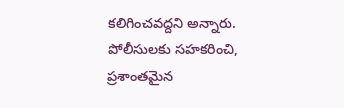కలిగించవద్దని అన్నారు. పోలీసులకు సహకరించి, ప్రశాంతమైన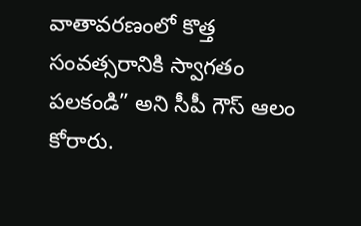వాతావరణంలో కొత్త సంవత్సరానికి స్వాగతం పలకండి” అని సీపీ గౌస్ ఆలం కోరారు.